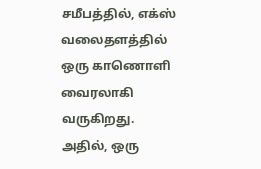சமீபத்தில், எக்ஸ் வலைதளத்தில் ஒரு காணொளி வைரலாகி வருகிறது. அதில், ஒரு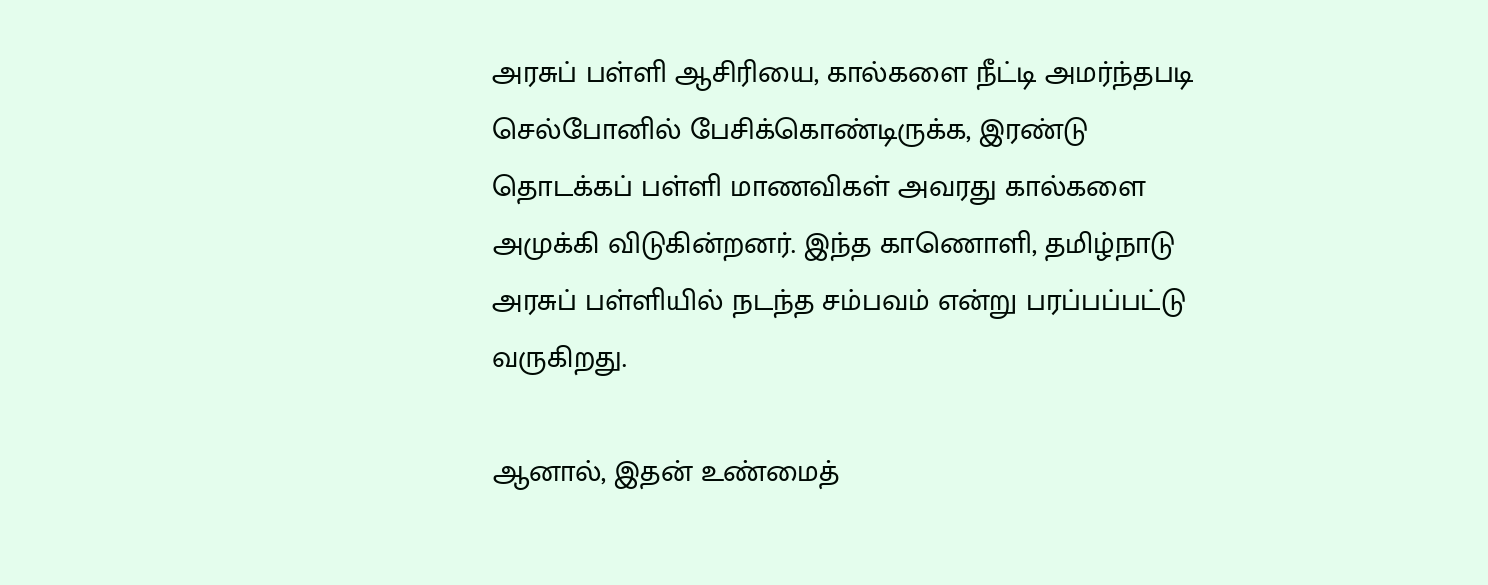அரசுப் பள்ளி ஆசிரியை, கால்களை நீட்டி அமர்ந்தபடி செல்போனில் பேசிக்கொண்டிருக்க, இரண்டு தொடக்கப் பள்ளி மாணவிகள் அவரது கால்களை அமுக்கி விடுகின்றனர். இந்த காணொளி, தமிழ்நாடு அரசுப் பள்ளியில் நடந்த சம்பவம் என்று பரப்பப்பட்டு வருகிறது.

ஆனால், இதன் உண்மைத்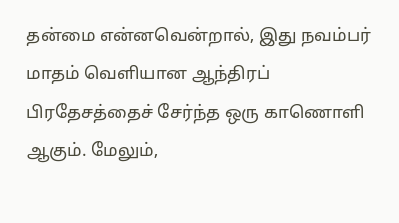தன்மை என்னவென்றால், இது நவம்பர் மாதம் வெளியான ஆந்திரப் பிரதேசத்தைச் சேர்ந்த ஒரு காணொளி ஆகும். மேலும்,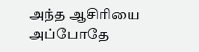அந்த ஆசிரியை அப்போதே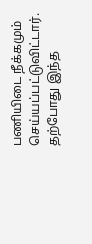பணியிடை நீக்கமும் செய்யப்பட்டுவிட்டார். தற்போது இந்த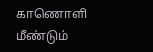காணொளி மீண்டும்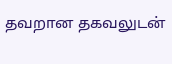தவறான தகவலுடன்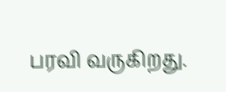பரவி வருகிறது.